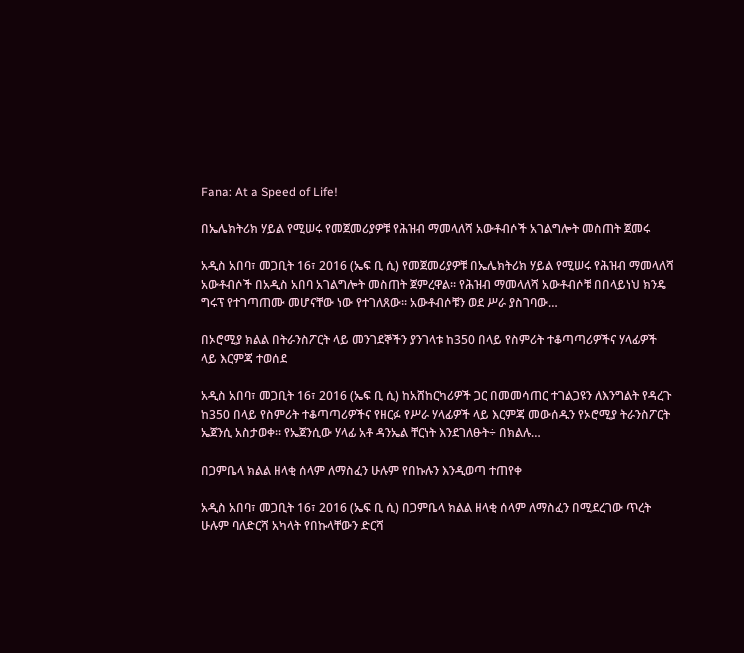Fana: At a Speed of Life!

በኤሌክትሪክ ሃይል የሚሠሩ የመጀመሪያዎቹ የሕዝብ ማመላለሻ አውቶብሶች አገልግሎት መስጠት ጀመሩ

አዲስ አበባ፣ መጋቢት 16፣ 2016 (ኤፍ ቢ ሲ) የመጀመሪያዎቹ በኤሌክትሪክ ሃይል የሚሠሩ የሕዝብ ማመላለሻ አውቶብሶች በአዲስ አበባ አገልግሎት መስጠት ጀምረዋል። የሕዝብ ማመላለሻ አውቶብሶቹ በበላይነህ ክንዴ ግሩፕ የተገጣጠሙ መሆናቸው ነው የተገለጸው፡፡ አውቶብሶቹን ወደ ሥራ ያስገባው…

በኦሮሚያ ክልል በትራንስፖርት ላይ መንገደኞችን ያንገላቱ ከ350 በላይ የስምሪት ተቆጣጣሪዎችና ሃላፊዎች ላይ እርምጃ ተወሰደ

አዲስ አበባ፣ መጋቢት 16፣ 2016 (ኤፍ ቢ ሲ) ከአሸከርካሪዎች ጋር በመመሳጠር ተገልጋዩን ለእንግልት የዳረጉ ከ350 በላይ የስምሪት ተቆጣጣሪዎችና የዘርፉ የሥራ ሃላፊዎች ላይ እርምጃ መውሰዱን የኦሮሚያ ትራንስፖርት ኤጀንሲ አስታወቀ። የኤጀንሲው ሃላፊ አቶ ዳንኤል ቸርነት እንደገለፁት÷ በክልሉ…

በጋምቤላ ክልል ዘላቂ ሰላም ለማስፈን ሁሉም የበኩሉን እንዲወጣ ተጠየቀ

አዲስ አበባ፣ መጋቢት 16፣ 2016 (ኤፍ ቢ ሲ) በጋምቤላ ክልል ዘላቂ ሰላም ለማስፈን በሚደረገው ጥረት ሁሉም ባለድርሻ አካላት የበኩላቸውን ድርሻ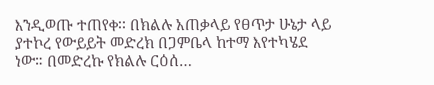እንዲወጡ ተጠየቀ፡፡ በክልሉ አጠቃላይ የፀጥታ ሁኔታ ላይ ያተኮረ የውይይት መድረክ በጋምቤላ ከተማ እየተካሄደ ነው። በመድረኩ የክልሉ ርዕሰ…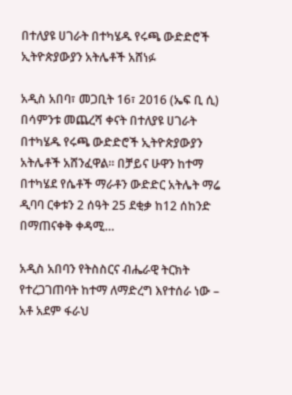በተለያዩ ሀገራት በተካሄዱ የሩጫ ውድድሮች ኢትዮጵያውያን አትሌቶች አሸነፉ

አዲስ አበባ፣ መጋቢት 16፣ 2016 (ኤፍ ቢ ሲ) በሳምንቱ መጨረሻ ቀናት በተለያዩ ሀገራት በተካሄዱ የሩጫ ውድድሮች ኢትዮጵያውያን አትሌቶች አሸንፈዋል፡፡ በቻይና ሁዋን ከተማ በተካሄደ የሴቶች ማራቶን ውድድር አትሌት ማሬ ዲባባ ርቀቱን 2 ሰዓት 25 ደቂቃ ከ12 ሰከንድ በማጠናቀቅ ቀዳሚ…

አዲስ አበባን የትስስርና ብሔራዊ ትርክት የተረጋገጠባት ከተማ ለማድረግ እየተሰራ ነው – አቶ አደም ፋራህ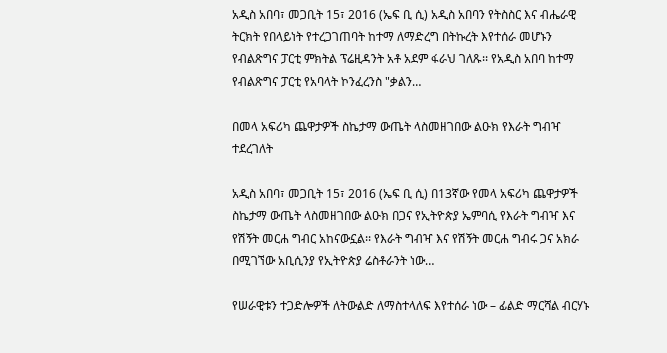አዲስ አበባ፣ መጋቢት 15፣ 2016 (ኤፍ ቢ ሲ) አዲስ አበባን የትስስር እና ብሔራዊ ትርክት የበላይነት የተረጋገጠባት ከተማ ለማድረግ በትኩረት እየተሰራ መሆኑን የብልጽግና ፓርቲ ምክትል ፕሬዚዳንት አቶ አደም ፋራህ ገለጹ፡፡ የአዲስ አበባ ከተማ የብልጽግና ፓርቲ የአባላት ኮንፈረንስ "ቃልን…

በመላ አፍሪካ ጨዋታዎች ስኬታማ ውጤት ላስመዘገበው ልዑክ የእራት ግብዣ ተደረገለት

አዲስ አበባ፣ መጋቢት 15፣ 2016 (ኤፍ ቢ ሲ) በ13ኛው የመላ አፍሪካ ጨዋታዎች ስኬታማ ውጤት ላስመዘገበው ልዑክ በጋና የኢትዮጵያ ኤምባሲ የእራት ግብዣ እና የሽኝት መርሐ ግብር አከናውኗል፡፡ የእራት ግብዣ እና የሽኝት መርሐ ግብሩ ጋና አክራ በሚገኘው አቢሲንያ የኢትዮጵያ ሬስቶራንት ነው…

የሠራዊቱን ተጋድሎዎች ለትውልድ ለማስተላለፍ እየተሰራ ነው – ፊልድ ማርሻል ብርሃኑ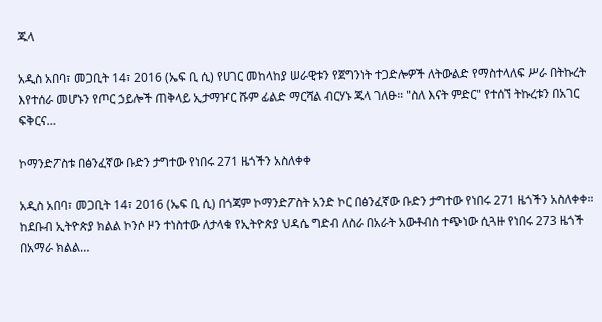ጁላ

አዲስ አበባ፣ መጋቢት 14፣ 2016 (ኤፍ ቢ ሲ) የሀገር መከላከያ ሠራዊቱን የጀግንነት ተጋድሎዎች ለትውልድ የማስተላለፍ ሥራ በትኩረት እየተሰራ መሆኑን የጦር ኃይሎች ጠቅላይ ኢታማዦር ሹም ፊልድ ማርሻል ብርሃኑ ጁላ ገለፁ። "ስለ እናት ምድር" የተሰኘ ትኩረቱን በአገር ፍቅርና…

ኮማንድፖስቱ በፅንፈኛው ቡድን ታግተው የነበሩ 271 ዜጎችን አስለቀቀ

አዲስ አበባ፣ መጋቢት 14፣ 2016 (ኤፍ ቢ ሲ) በጎጃም ኮማንድፖስት አንድ ኮር በፅንፈኛው ቡድን ታግተው የነበሩ 271 ዜጎችን አስለቀቀ። ከደቡብ ኢትዮጵያ ክልል ኮንሶ ዞን ተነስተው ለታላቁ የኢትዮጵያ ህዳሴ ግድብ ለስራ በአራት አውቶብስ ተጭነው ሲጓዙ የነበሩ 273 ዜጎች በአማራ ክልል…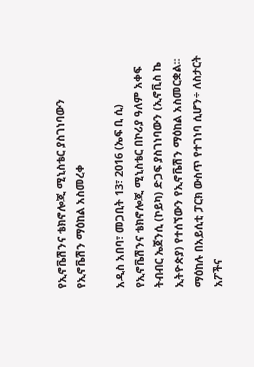የኢኖቬሽንና ቴክኖሎጂ ሚኒስቴር ያስገነባውን የኢኖቬሽን ማዕከል አስመረቀ

አዲስ አበባ፣ መጋቢት 13፣ 2016 (ኤፍ ቢ ሲ) የኢኖቬሽንና ቴክኖሎጂ ሚኒስቴር በኮሪያ ዓለም አቀፍ ትብብር ኤጀንሲ (ኮይካ) ድጋፍ ያስገነባውን (ኢኖቪስ ኬ ኢትዮጵያ) የተሰኘውን የኢኖቬሽን ማዕከል አስመርቋል፡፡ ማዕከሉ በአይሲቲ ፓርክ ውስጥ የተገነባ ሲሆን÷ ለስታርት አፖችና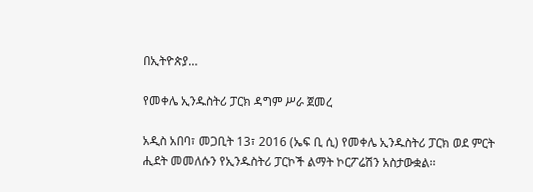በኢትዮጵያ…

የመቀሌ ኢንዱስትሪ ፓርክ ዳግም ሥራ ጀመረ

አዲስ አበባ፣ መጋቢት 13፣ 2016 (ኤፍ ቢ ሲ) የመቀሌ ኢንዱስትሪ ፓርክ ወደ ምርት ሒደት መመለሱን የኢንዱስትሪ ፓርኮች ልማት ኮርፖሬሽን አስታውቋል፡፡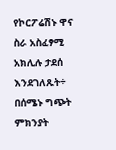የኮርፖሬሽኑ ዋና ስራ አስፈፃሚ አክሊሉ ታደሰ እንደገለጹት÷ በሰሜኑ ግጭት ምክንያት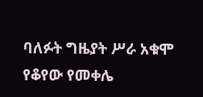ባለፉት ግዜያት ሥራ አቁሞ የቆየው የመቀሌ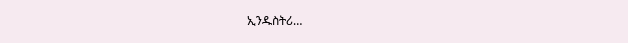ኢንዱስትሪ…